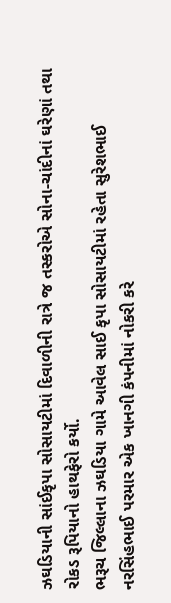ઝઘડિયાની સાંઈકૃપા સોસાયટીમાં દિવાળીની રાત્રે જ તસ્કરોએ સોના-ચાંદીનાં ઘરેણાં તથા રોકડ રૂપિયાનો હાથફેરો કર્યો.
ભરૂચ જિલ્લાના ઝઘડિયા ગામે આવેલ સાઈ કૃપા સોસાયટીમાં રહેતા સુરેશભાઈ નરસિંહભાઈ પરમાર એક ખાનગી કંપનીમાં નોકરી કરે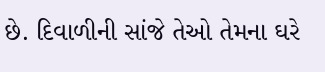છે. દિવાળીની સાંજે તેઓ તેમના ઘરે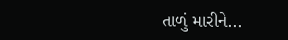તાળું મારીને...